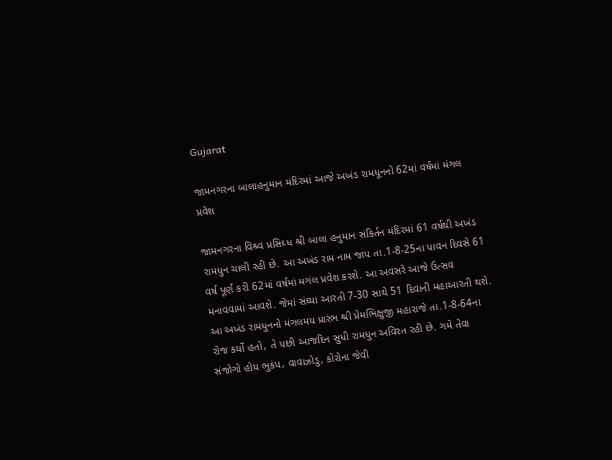Gujarat

જામનગરના બાલાહનુમાન મંદિરમાં આજે અખંડ રામધૂનનો 62માં વર્ષમાં મંગલ પ્રવેશ

જામનગરના વિશ્ર્વ પ્રસિઘ્ધ શ્રી બાલા હનુમાન સંકિર્તન મંદિરમાં 61 વર્ષથી અખંડ રામધુન ચાલી રહી છે. આ અખંડ રામ નામ જાપ તા.1-8-25ના પાવન દિવસે 61 વર્ષ પૂર્ણ કરી 62માં વર્ષમાં મગંલ પ્રવેશ કરશે. આ અવસરે આજે ઉત્સવ મનાવવામાં આવશે. જેમાં સંઘ્યા આરતી 7-30 સાથે 51 દિવાની મહાઆરતી થશે. આ અખંડ રામધુનનો મંગલમય પ્રારંભ શ્રી પ્રેમભિક્ષુજી મહારાજે તા.1-8-64ના રોજ કર્યો હતો, તે પછી આજદિન સુધી રામધુન અવિરત રહી છે. ગમે તેવા સંજોગો હોય ભુકંપ, વાવાઝોડુ, કોરોના જેવી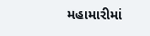મહામારીમાં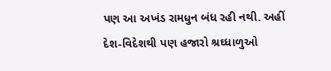પણ આ અખંડ રામધુન બંધ રહી નથી. અહીં દેશ-વિદેશથી પણ હજારો શ્રઘ્ધાળુઓ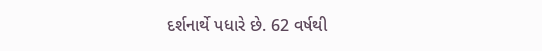દર્શનાર્થે પધારે છે. 62 વર્ષથી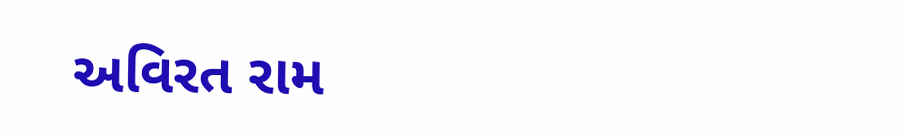અવિરત રામ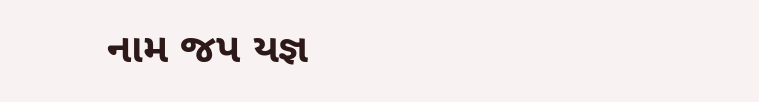નામ જપ યજ્ઞ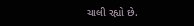ચાલી રહ્યો છે.